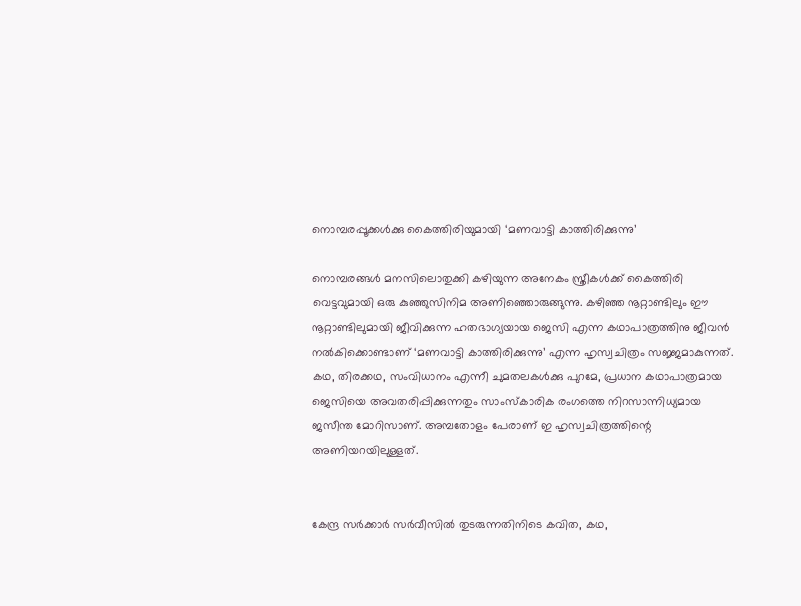നൊമ്പരപ്പൂക്കള്‍ക്കു കൈത്തിരിയുമായി ‘മണവാട്ടി കാത്തിരിക്കുന്നു’

നൊമ്പരങ്ങള്‍ മനസിലൊതുക്കി കഴിയുന്ന അനേകം സ്ത്രീകള്‍ക്ക് കൈത്തിരി വെട്ടവുമായി ഒരു കുഞ്ഞുസിനിമ അണിഞ്ഞൊരുങ്ങുന്നു. കഴിഞ്ഞ നൂറ്റാണ്ടിലും ഈ നൂറ്റാണ്ടിലുമായി ജീവിക്കുന്ന ഹതഭാഗ്യയായ ജെസി എന്ന കഥാപാത്രത്തിനു ജീവന്‍ നല്‍കിക്കൊണ്ടാണ് ‘മണവാട്ടി കാത്തിരിക്കുന്നു’ എന്ന ഹൃസ്വചിത്രം സജ്ജമാകുന്നത്. കഥ, തിരക്കഥ, സംവിധാനം എന്നീ ചുമതലകള്‍ക്കു പുറമേ, പ്രധാന കഥാപാത്രമായ ജെസിയെ അവതരിപ്പിക്കുന്നതും സാംസ്‌കാരിക രംഗത്തെ നിറസാന്നിധ്യമായ ജസീന്ത മോറിസാണ്. അമ്പതോളം പേരാണ് ഇ ഹൃസ്വചിത്രത്തിന്റെ അണിയറയിലുള്ളത്.


കേന്ദ്ര സര്‍ക്കാര്‍ സര്‍വീസില്‍ തുടരുന്നതിനിടെ കവിത, കഥ,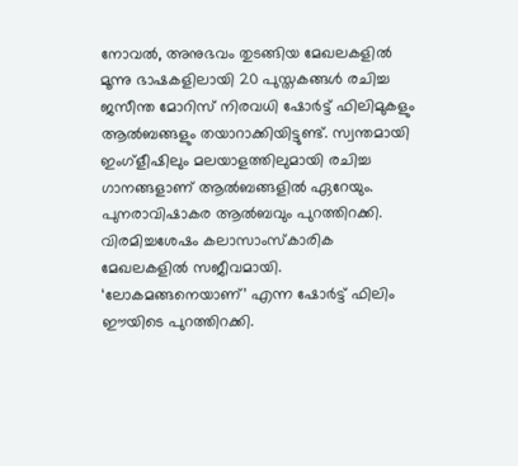നോവല്‍, അനുഭവം തുടങ്ങിയ മേഖലകളില്‍ മൂന്നു ഭാഷകളിലായി 20 പുസ്തകങ്ങള്‍ രചിച്ച ജസീന്ത മോറിസ് നിരവധി ഷോര്‍ട്ട് ഫിലിമുകളും ആല്‍ബങ്ങളും തയാറാക്കിയിട്ടുണ്ട്. സ്വന്തമായി ഇംഗ്‌ളീഷിലും മലയാളത്തിലുമായി രചിച്ച ഗാനങ്ങളാണ് ആല്‍ബങ്ങളില്‍ ഏറേയും. പുനരാവിഷാകര ആല്‍ബവും പുറത്തിറക്കി.
വിരമിച്ചശേഷം കലാസാംസ്‌കാരിക മേഖലകളില്‍ സജീവമായി. ‘ലോകമങ്ങനെയാണ്’ എന്ന ഷോര്‍ട്ട് ഫിലിം ഈയിടെ പുറത്തിറക്കി.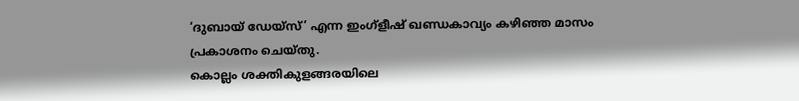‘ദുബായ് ഡേയ്‌സ്’ എന്ന ഇംഗ്‌ളീഷ് ഖണ്ഡകാവ്യം കഴിഞ്ഞ മാസം പ്രകാശനം ചെയ്തു.
കൊല്ലം ശക്തികുളങ്ങരയിലെ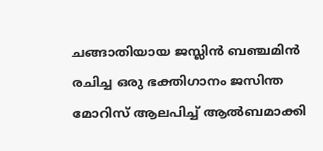ചങ്ങാതിയായ ജസ്ലിന്‍ ബഞ്ചമിന്‍ രചിച്ച ഒരു ഭക്തിഗാനം ജസിന്ത മോറിസ് ആലപിച്ച് ആല്‍ബമാക്കി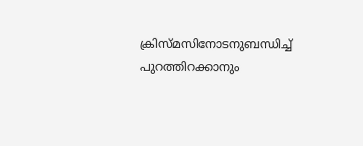ക്രിസ്മസിനോടനുബന്ധിച്ച് പുറത്തിറക്കാനും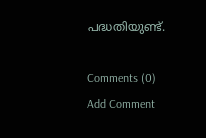പദ്ധതിയുണ്ട്.

Comments (0)
Add Comment